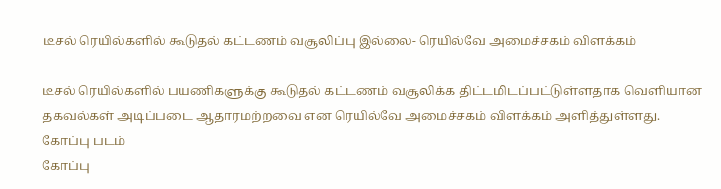டீசல் ரெயில்களில் கூடுதல் கட்டணம் வசூலிப்பு இல்லை- ரெயில்வே அமைச்சகம் விளக்கம்

டீசல் ரெயில்களில் பயணிகளுக்கு கூடுதல் கட்டணம் வசூலிக்க திட்டமிடப்பட்டுள்ளதாக வெளியான தகவல்கள் அடிப்படை ஆதாரமற்றவை என ரெயில்வே அமைச்சகம் விளக்கம் அளித்துள்ளது.
கோப்பு படம்
கோப்பு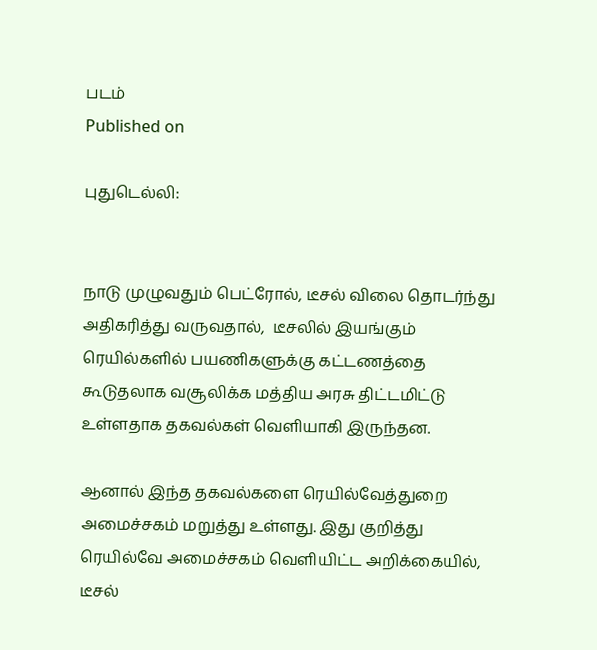படம்
Published on

புதுடெல்லி:


நாடு முழுவதும் பெட்ரோல், டீசல் விலை தொடர்ந்து அதிகரித்து வருவதால்,  டீசலில் இயங்கும் ரெயில்களில் பயணிகளுக்கு கட்டணத்தை கூடுதலாக வசூலிக்க மத்திய அரசு திட்டமிட்டு உள்ளதாக தகவல்கள் வெளியாகி இருந்தன.

ஆனால் இந்த தகவல்களை ரெயில்வேத்துறை அமைச்சகம் மறுத்து உள்ளது. இது குறித்து ரெயில்வே அமைச்சகம் வெளியிட்ட அறிக்கையில், டீசல்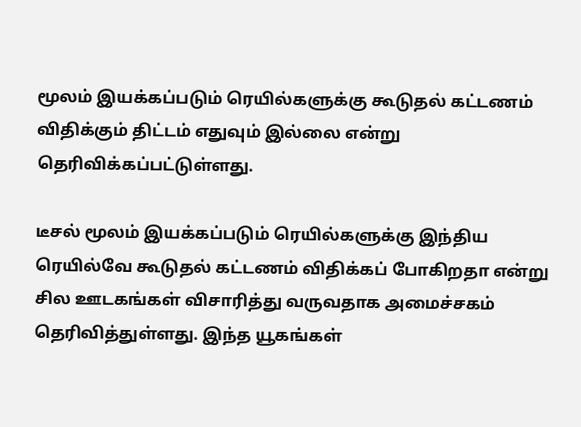மூலம் இயக்கப்படும் ரெயில்களுக்கு கூடுதல் கட்டணம் விதிக்கும் திட்டம் எதுவும் இல்லை என்று தெரிவிக்கப்பட்டுள்ளது.

டீசல் மூலம் இயக்கப்படும் ரெயில்களுக்கு இந்திய ரெயில்வே கூடுதல் கட்டணம் விதிக்கப் போகிறதா என்று சில ஊடகங்கள் விசாரித்து வருவதாக அமைச்சகம் தெரிவித்துள்ளது. இந்த யூகங்கள்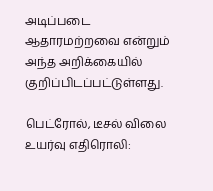அடிப்படை ஆதாரமற்றவை என்றும் அந்த அறிக்கையில் குறிப்பிடப்பட்டுள்ளது.

பெட்ரோல், டீசல் விலை உயர்வு எதிரொலி: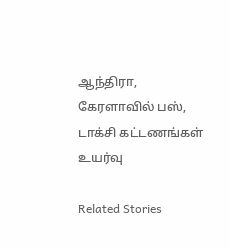ஆந்திரா, கேரளாவில் பஸ், டாக்சி கட்டணங்கள் உயர்வு

Related Stories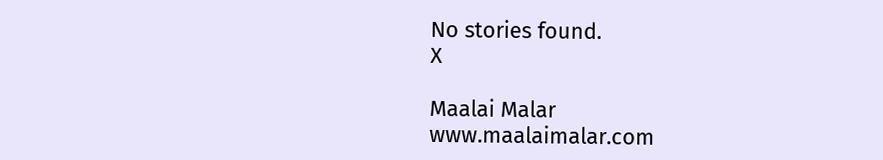No stories found.
X

Maalai Malar
www.maalaimalar.com